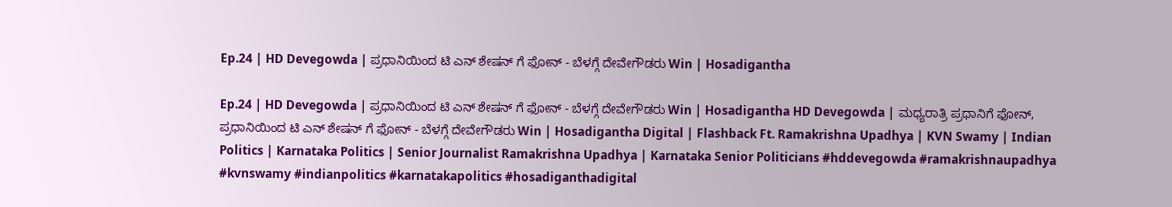Ep.24 | HD Devegowda | ಪ್ರಧಾನಿಯಿಂದ ಟಿ ಎನ್ ಶೇಷನ್ ಗೆ ಫೋನ್ - ಬೆಳಗ್ಗೆ ದೇವೇಗೌಡರು Win | Hosadigantha

Ep.24 | HD Devegowda | ಪ್ರಧಾನಿಯಿಂದ ಟಿ ಎನ್ ಶೇಷನ್ ಗೆ ಫೋನ್ - ಬೆಳಗ್ಗೆ ದೇವೇಗೌಡರು Win | Hosadigantha HD Devegowda | ಮಧ್ಯರಾತ್ರಿ ಪ್ರಧಾನಿಗೆ ಫೋನ್, ಪ್ರಧಾನಿಯಿಂದ ಟಿ ಎನ್ ಶೇಷನ್ ಗೆ ಫೋನ್ - ಬೆಳಗ್ಗೆ ದೇವೇಗೌಡರು Win | Hosadigantha Digital | Flashback Ft. Ramakrishna Upadhya | KVN Swamy | Indian Politics | Karnataka Politics | Senior Journalist Ramakrishna Upadhya | Karnataka Senior Politicians #hddevegowda #ramakrishnaupadhya #kvnswamy #indianpolitics #karnatakapolitics #hosadiganthadigital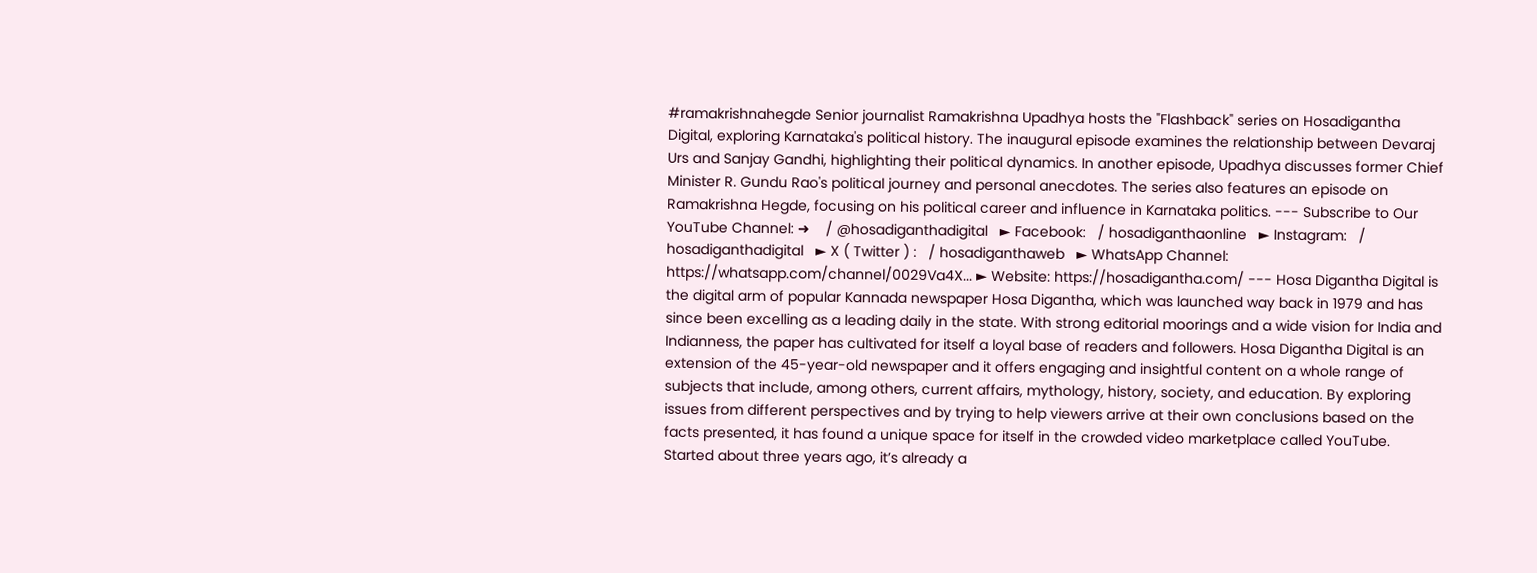#ramakrishnahegde Senior journalist Ramakrishna Upadhya hosts the "Flashback" series on Hosadigantha Digital, exploring Karnataka's political history. The inaugural episode examines the relationship between Devaraj Urs and Sanjay Gandhi, highlighting their political dynamics. In another episode, Upadhya discusses former Chief Minister R. Gundu Rao's political journey and personal anecdotes. The series also features an episode on Ramakrishna Hegde, focusing on his political career and influence in Karnataka politics. --- Subscribe to Our YouTube Channel: ➜    / @hosadiganthadigital   ► Facebook:   / hosadiganthaonline   ► Instagram:   / hosadiganthadigital   ► X ( Twitter ) :   / hosadiganthaweb   ► WhatsApp Channel: https://whatsapp.com/channel/0029Va4X... ► Website: https://hosadigantha.com/ --- Hosa Digantha Digital is the digital arm of popular Kannada newspaper Hosa Digantha, which was launched way back in 1979 and has since been excelling as a leading daily in the state. With strong editorial moorings and a wide vision for India and Indianness, the paper has cultivated for itself a loyal base of readers and followers. Hosa Digantha Digital is an extension of the 45-year-old newspaper and it offers engaging and insightful content on a whole range of subjects that include, among others, current affairs, mythology, history, society, and education. By exploring issues from different perspectives and by trying to help viewers arrive at their own conclusions based on the facts presented, it has found a unique space for itself in the crowded video marketplace called YouTube. Started about three years ago, it’s already a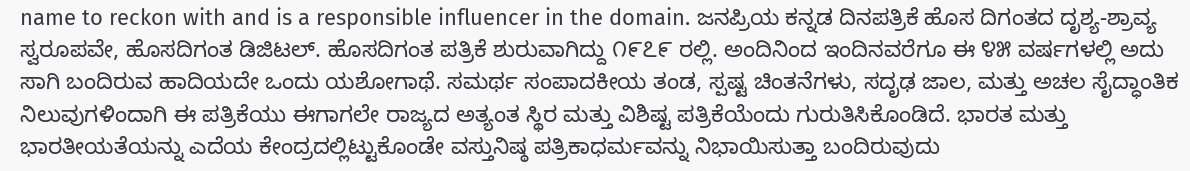name to reckon with and is a responsible influencer in the domain. ಜನಪ್ರಿಯ ಕನ್ನಡ ದಿನಪತ್ರಿಕೆ ಹೊಸ ದಿಗಂತದ ದೃಶ್ಯ-ಶ್ರಾವ್ಯ ಸ್ವರೂಪವೇ, ಹೊಸದಿಗಂತ ಡಿಜಿಟಲ್. ಹೊಸದಿಗಂತ ಪತ್ರಿಕೆ ಶುರುವಾಗಿದ್ದು ೧೯೭೯ ರಲ್ಲಿ. ಅಂದಿನಿಂದ ಇಂದಿನವರೆಗೂ ಈ ೪೫ ವರ್ಷಗಳಲ್ಲಿ ಅದು ಸಾಗಿ ಬಂದಿರುವ ಹಾದಿಯದೇ ಒಂದು ಯಶೋಗಾಥೆ. ಸಮರ್ಥ ಸಂಪಾದಕೀಯ ತಂಡ, ಸ್ಪಷ್ಟ ಚಿಂತನೆಗಳು, ಸದೃಢ ಜಾಲ, ಮತ್ತು ಅಚಲ ಸೈದ್ಧಾಂತಿಕ ನಿಲುವುಗಳಿಂದಾಗಿ ಈ ಪತ್ರಿಕೆಯು ಈಗಾಗಲೇ ರಾಜ್ಯದ ಅತ್ಯಂತ ಸ್ಥಿರ ಮತ್ತು ವಿಶಿಷ್ಟ ಪತ್ರಿಕೆಯೆಂದು ಗುರುತಿಸಿಕೊಂಡಿದೆ. ಭಾರತ ಮತ್ತು ಭಾರತೀಯತೆಯನ್ನು ಎದೆಯ ಕೇಂದ್ರದಲ್ಲಿಟ್ಟುಕೊಂಡೇ ವಸ್ತುನಿಷ್ಠ ಪತ್ರಿಕಾಧರ್ಮವನ್ನು ನಿಭಾಯಿಸುತ್ತಾ ಬಂದಿರುವುದು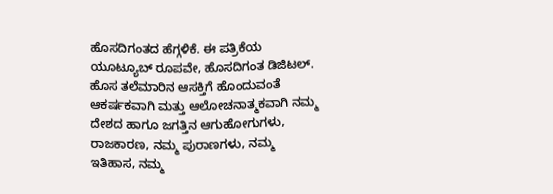ಹೊಸದಿಗಂತದ ಹೆಗ್ಗಳಿಕೆ. ಈ ಪತ್ರಿಕೆಯ ಯೂಟ್ಯೂಬ್‌ ರೂಪವೇ, ಹೊಸದಿಗಂತ ಡಿಜಿಟಲ್. ಹೊಸ ತಲೆಮಾರಿನ ಆಸಕ್ತಿಗೆ ಹೊಂದುವಂತೆ ಆಕರ್ಷಕವಾಗಿ ಮತ್ತು ಆಲೋಚನಾತ್ಮಕವಾಗಿ ನಮ್ಮ ದೇಶದ ಹಾಗೂ ಜಗತ್ತಿನ ಆಗುಹೋಗುಗಳು, ರಾಜಕಾರಣ, ನಮ್ಮ ಪುರಾಣಗಳು, ನಮ್ಮ ಇತಿಹಾಸ, ನಮ್ಮ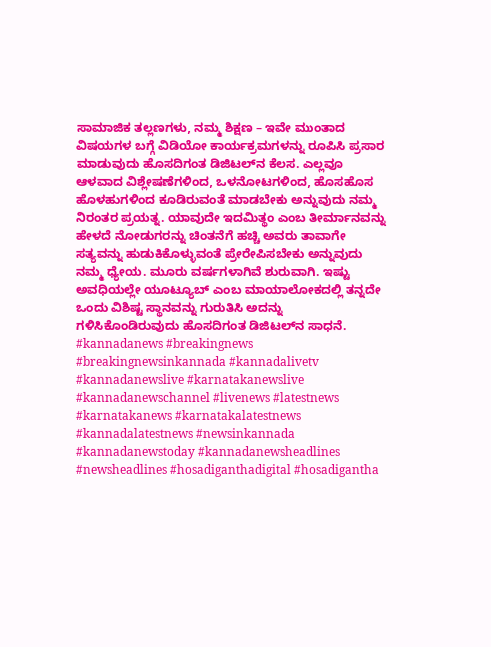ಸಾಮಾಜಿಕ ತಲ್ಲಣಗಳು, ನಮ್ಮ ಶಿಕ್ಷಣ – ಇವೇ ಮುಂತಾದ ವಿಷಯಗಳ ಬಗ್ಗೆ ವಿಡಿಯೋ ಕಾರ್ಯಕ್ರಮಗಳನ್ನು ರೂಪಿಸಿ ಪ್ರಸಾರ ಮಾಡುವುದು ಹೊಸದಿಗಂತ ಡಿಜಿಟಲ್‌ನ ಕೆಲಸ. ಎಲ್ಲವೂ ಆಳವಾದ ವಿಶ್ಲೇಷಣೆಗಳಿಂದ, ಒಳನೋಟಗಳಿಂದ, ಹೊಸಹೊಸ ಹೊಳಹುಗಳಿಂದ ಕೂಡಿರುವಂತೆ ಮಾಡಬೇಕು ಅನ್ನುವುದು ನಮ್ಮ ನಿರಂತರ ಪ್ರಯತ್ನ. ಯಾವುದೇ ಇದಮಿತ್ಥಂ ಎಂಬ ತೀರ್ಮಾನವನ್ನು ಹೇಳದೆ ನೋಡುಗರನ್ನು ಚಿಂತನೆಗೆ ಹಚ್ಚಿ ಅವರು ತಾವಾಗೇ ಸತ್ಯವನ್ನು ಹುಡುಕಿಕೊಳ್ಳುವಂತೆ ಪ್ರೇರೇಪಿಸಬೇಕು ಅನ್ನುವುದು ನಮ್ಮ ಧ್ಯೇಯ. ಮೂರು ವರ್ಷಗಳಾಗಿವೆ ಶುರುವಾಗಿ. ಇಷ್ಟು ಅವಧಿಯಲ್ಲೇ ಯೂಟ್ಯೂಬ್‌ ಎಂಬ ಮಾಯಾಲೋಕದಲ್ಲಿ ತನ್ನದೇ ಒಂದು ವಿಶಿಷ್ಟ ಸ್ಥಾನವನ್ನು ಗುರುತಿಸಿ ಅದನ್ನು ಗಳಿಸಿಕೊಂಡಿರುವುದು ಹೊಸದಿಗಂತ ಡಿಜಿಟಲ್‌ನ ಸಾಧನೆ. #kannadanews #breakingnews #breakingnewsinkannada #kannadalivetv #kannadanewslive #karnatakanewslive #kannadanewschannel #livenews #latestnews #karnatakanews #karnatakalatestnews #kannadalatestnews #newsinkannada #kannadanewstoday #kannadanewsheadlines #newsheadlines #hosadiganthadigital #hosadigantha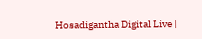Hosadigantha Digital Live |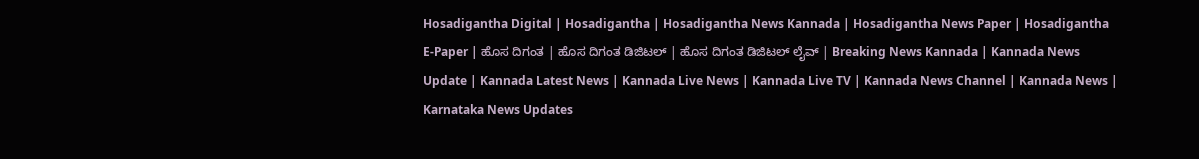Hosadigantha Digital | Hosadigantha | Hosadigantha News Kannada | Hosadigantha News Paper | Hosadigantha E-Paper | ಹೊಸ ದಿಗಂತ | ಹೊಸ ದಿಗಂತ ಡಿಜಿಟಲ್ | ಹೊಸ ದಿಗಂತ ಡಿಜಿಟಲ್ ಲೈವ್ | Breaking News Kannada | Kannada News Update | Kannada Latest News | Kannada Live News | Kannada Live TV | Kannada News Channel | Kannada News | Karnataka News Updates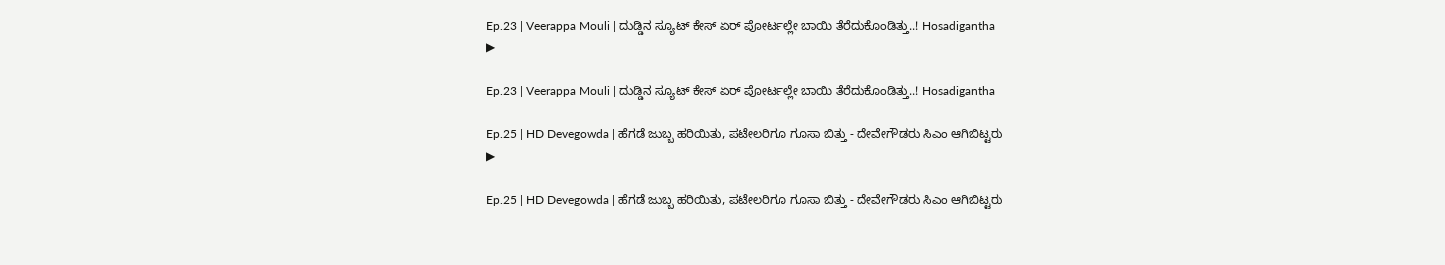Ep.23 | Veerappa Mouli | ದುಡ್ಡಿನ ಸ್ಯೂಟ್ ಕೇಸ್ ಏರ್ ಪೋರ್ಟಲ್ಲೇ ಬಾಯಿ ತೆರೆದುಕೊಂಡಿತ್ತು..! Hosadigantha
▶

Ep.23 | Veerappa Mouli | ದುಡ್ಡಿನ ಸ್ಯೂಟ್ ಕೇಸ್ ಏರ್ ಪೋರ್ಟಲ್ಲೇ ಬಾಯಿ ತೆರೆದುಕೊಂಡಿತ್ತು..! Hosadigantha

Ep.25 | HD Devegowda | ಹೆಗಡೆ ಜುಬ್ಬ ಹರಿಯಿತು, ಪಟೇಲರಿಗೂ ಗೂಸಾ ಬಿತ್ತು - ದೇವೇಗೌಡರು ಸಿಎಂ ಆಗಿಬಿಟ್ಟರು
▶

Ep.25 | HD Devegowda | ಹೆಗಡೆ ಜುಬ್ಬ ಹರಿಯಿತು, ಪಟೇಲರಿಗೂ ಗೂಸಾ ಬಿತ್ತು - ದೇವೇಗೌಡರು ಸಿಎಂ ಆಗಿಬಿಟ್ಟರು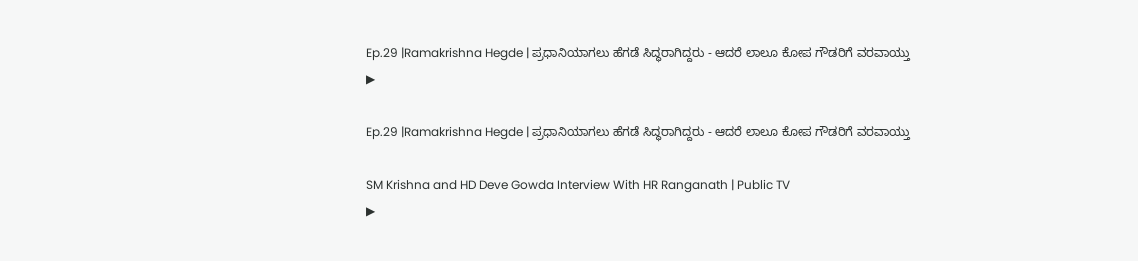Ep.29 |Ramakrishna Hegde | ಪ್ರಧಾನಿಯಾಗಲು ಹೆಗಡೆ ಸಿದ್ಧರಾಗಿದ್ದರು - ಆದರೆ ಲಾಲೂ ಕೋಪ ಗೌಡರಿಗೆ ವರವಾಯ್ತು
▶

Ep.29 |Ramakrishna Hegde | ಪ್ರಧಾನಿಯಾಗಲು ಹೆಗಡೆ ಸಿದ್ಧರಾಗಿದ್ದರು - ಆದರೆ ಲಾಲೂ ಕೋಪ ಗೌಡರಿಗೆ ವರವಾಯ್ತು

SM Krishna and HD Deve Gowda Interview With HR Ranganath | Public TV
▶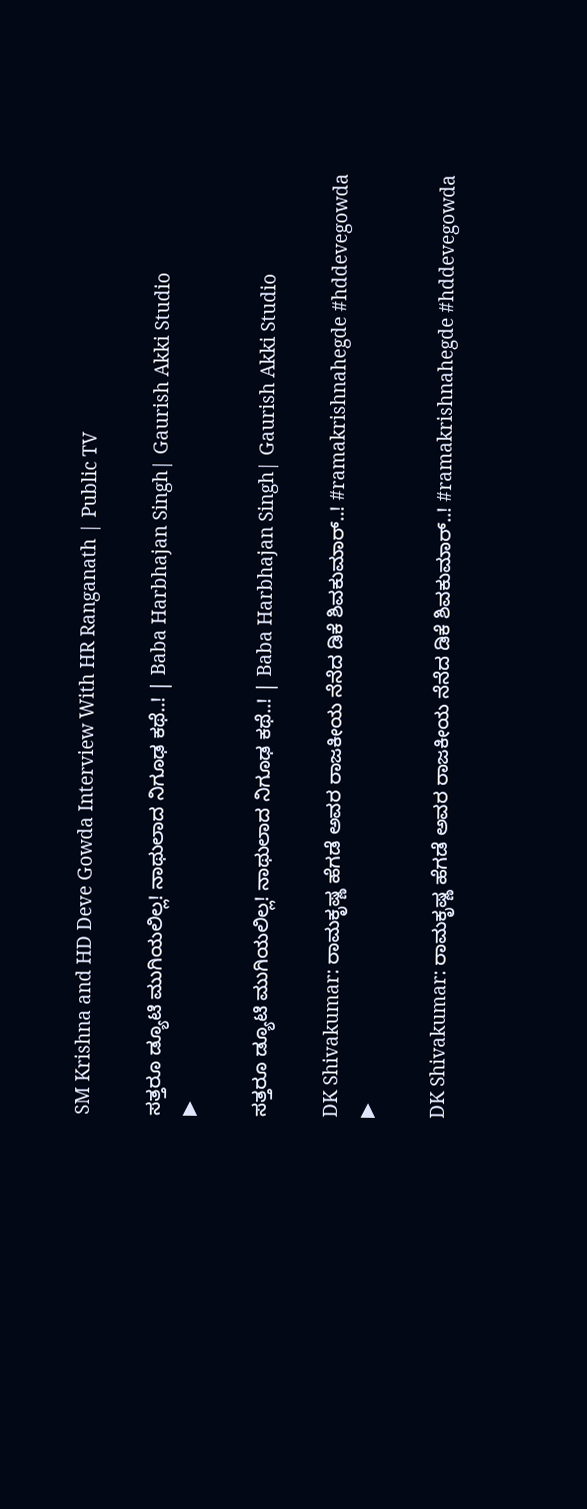SM Krishna and HD Deve Gowda Interview With HR Ranganath | Public TV

ಸತ್ತರೂ ಡ್ಯೂಟಿ ಮುಗಿಯಲಿಲ್ಲ! ನಾಥುಲಾದ ನಿಗೂಢ ಕಥೆ..! | Baba Harbhajan Singh| Gaurish Akki Studio
▶

ಸತ್ತರೂ ಡ್ಯೂಟಿ ಮುಗಿಯಲಿಲ್ಲ! ನಾಥುಲಾದ ನಿಗೂಢ ಕಥೆ..! | Baba Harbhajan Singh| Gaurish Akki Studio

DK Shivakumar: ರಾಮಕೃಷ್ಣ ಹೆಗಡೆ ಅವರ ರಾಜಕೀಯ ನೆನೆದ ಡಿಕೆ ಶಿವಕುಮಾರ್..! #ramakrishnahegde #hddevegowda
▶

DK Shivakumar: ರಾಮಕೃಷ್ಣ ಹೆಗಡೆ ಅವರ ರಾಜಕೀಯ ನೆನೆದ ಡಿಕೆ ಶಿವಕುಮಾರ್..! #ramakrishnahegde #hddevegowda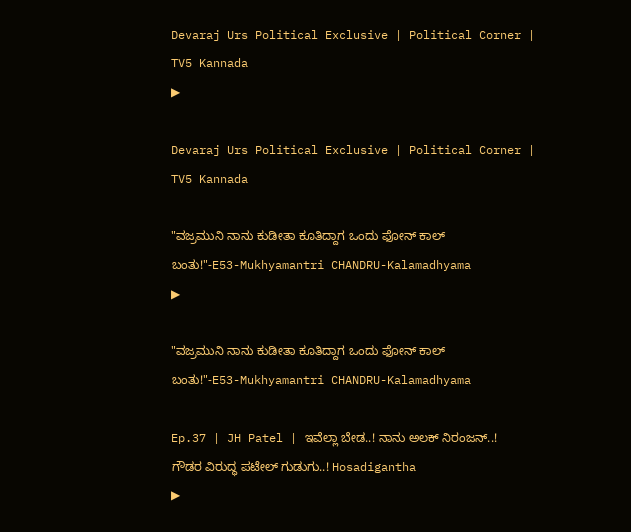Devaraj Urs Political Exclusive | Political Corner | TV5 Kannada
▶

Devaraj Urs Political Exclusive | Political Corner | TV5 Kannada

"ವಜ್ರಮುನಿ ನಾನು ಕುಡೀತಾ ಕೂತಿದ್ದಾಗ ಒಂದು ಫೋನ್ ಕಾಲ್ ಬಂತು!"-E53-Mukhyamantri CHANDRU-Kalamadhyama
▶

"ವಜ್ರಮುನಿ ನಾನು ಕುಡೀತಾ ಕೂತಿದ್ದಾಗ ಒಂದು ಫೋನ್ ಕಾಲ್ ಬಂತು!"-E53-Mukhyamantri CHANDRU-Kalamadhyama

Ep.37 | JH Patel | ಇವೆಲ್ಲಾ ಬೇಡ..! ನಾನು ಅಲಕ್ ನಿರಂಜನ್..! ಗೌಡರ ವಿರುದ್ಧ ಪಟೇಲ್ ಗುಡುಗು..! Hosadigantha
▶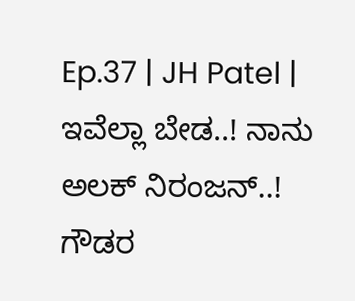Ep.37 | JH Patel | ಇವೆಲ್ಲಾ ಬೇಡ..! ನಾನು ಅಲಕ್ ನಿರಂಜನ್..! ಗೌಡರ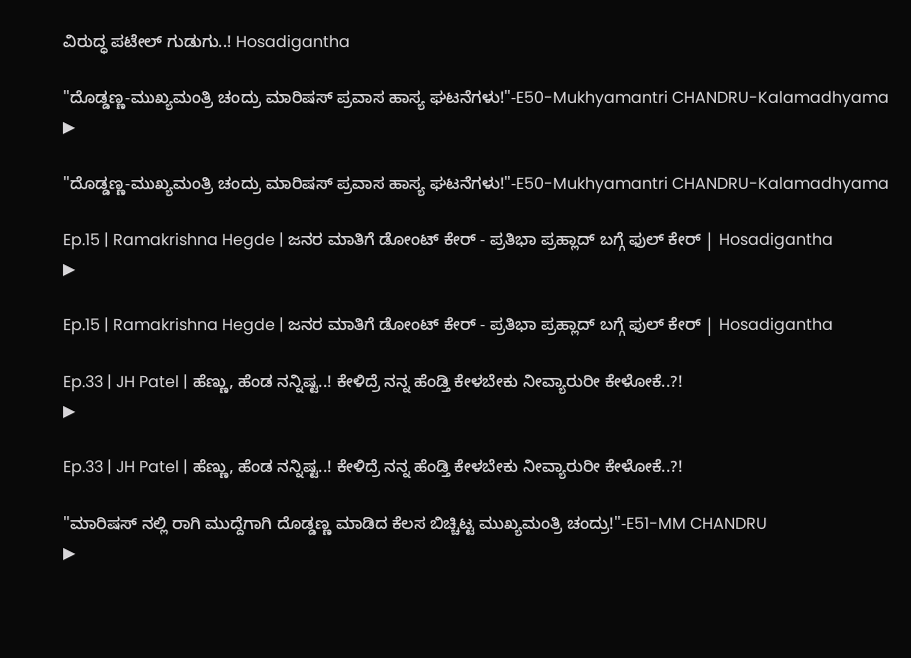ವಿರುದ್ಧ ಪಟೇಲ್ ಗುಡುಗು..! Hosadigantha

"ದೊಡ್ಡಣ್ಣ-ಮುಖ್ಯಮಂತ್ರಿ ಚಂದ್ರು ಮಾರಿಷಸ್ ಪ್ರವಾಸ ಹಾಸ್ಯ ಘಟನೆಗಳು!"-E50-Mukhyamantri CHANDRU-Kalamadhyama
▶

"ದೊಡ್ಡಣ್ಣ-ಮುಖ್ಯಮಂತ್ರಿ ಚಂದ್ರು ಮಾರಿಷಸ್ ಪ್ರವಾಸ ಹಾಸ್ಯ ಘಟನೆಗಳು!"-E50-Mukhyamantri CHANDRU-Kalamadhyama

Ep.15 | Ramakrishna Hegde | ಜನರ ಮಾತಿಗೆ ಡೋಂಟ್ ಕೇರ್ - ಪ್ರತಿಭಾ ಪ್ರಹ್ಲಾದ್ ಬಗ್ಗೆ ಫುಲ್ ಕೇರ್ | Hosadigantha
▶

Ep.15 | Ramakrishna Hegde | ಜನರ ಮಾತಿಗೆ ಡೋಂಟ್ ಕೇರ್ - ಪ್ರತಿಭಾ ಪ್ರಹ್ಲಾದ್ ಬಗ್ಗೆ ಫುಲ್ ಕೇರ್ | Hosadigantha

Ep.33 | JH Patel | ಹೆಣ್ಣು, ಹೆಂಡ ನನ್ನಿಷ್ಟ..! ಕೇಳಿದ್ರೆ ನನ್ನ ಹೆಂಡ್ತಿ ಕೇಳಬೇಕು ನೀವ್ಯಾರುರೀ ಕೇಳೋಕೆ..?!
▶

Ep.33 | JH Patel | ಹೆಣ್ಣು, ಹೆಂಡ ನನ್ನಿಷ್ಟ..! ಕೇಳಿದ್ರೆ ನನ್ನ ಹೆಂಡ್ತಿ ಕೇಳಬೇಕು ನೀವ್ಯಾರುರೀ ಕೇಳೋಕೆ..?!

"ಮಾರಿಷಸ್ ನಲ್ಲಿ ರಾಗಿ ಮುದ್ದೆಗಾಗಿ ದೊಡ್ಡಣ್ಣ ಮಾಡಿದ ಕೆಲಸ ಬಿಚ್ಚಿಟ್ಟ ಮುಖ್ಯಮಂತ್ರಿ ಚಂದ್ರು!"-E51-MM CHANDRU
▶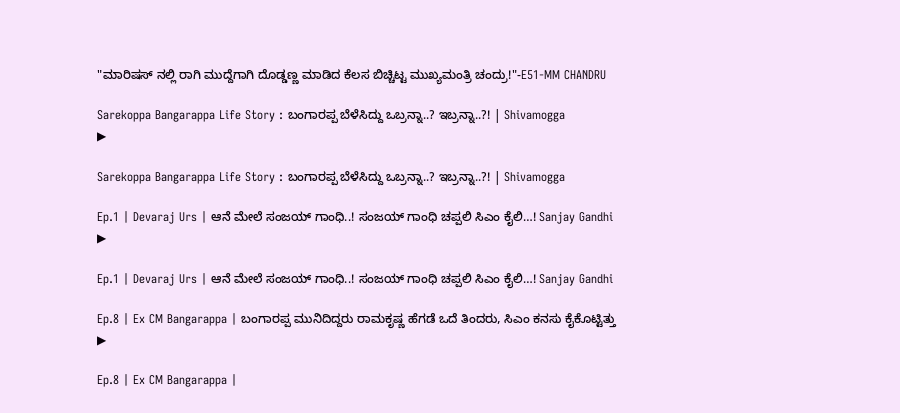"ಮಾರಿಷಸ್ ನಲ್ಲಿ ರಾಗಿ ಮುದ್ದೆಗಾಗಿ ದೊಡ್ಡಣ್ಣ ಮಾಡಿದ ಕೆಲಸ ಬಿಚ್ಚಿಟ್ಟ ಮುಖ್ಯಮಂತ್ರಿ ಚಂದ್ರು!"-E51-MM CHANDRU

Sarekoppa Bangarappa Life Story : ಬಂಗಾರಪ್ಪ ಬೆಳೆಸಿದ್ದು ಒಬ್ರನ್ನಾ..? ಇಬ್ರನ್ನಾ..?! | Shivamogga
▶

Sarekoppa Bangarappa Life Story : ಬಂಗಾರಪ್ಪ ಬೆಳೆಸಿದ್ದು ಒಬ್ರನ್ನಾ..? ಇಬ್ರನ್ನಾ..?! | Shivamogga

Ep.1 | Devaraj Urs | ಆನೆ ಮೇಲೆ ಸಂಜಯ್ ಗಾಂಧಿ..! ಸಂಜಯ್ ಗಾಂಧಿ ಚಪ್ಪಲಿ ಸಿಎಂ ಕೈಲಿ…! Sanjay Gandhi
▶

Ep.1 | Devaraj Urs | ಆನೆ ಮೇಲೆ ಸಂಜಯ್ ಗಾಂಧಿ..! ಸಂಜಯ್ ಗಾಂಧಿ ಚಪ್ಪಲಿ ಸಿಎಂ ಕೈಲಿ…! Sanjay Gandhi

Ep.8 | Ex CM Bangarappa | ಬಂಗಾರಪ್ಪ ಮುನಿದಿದ್ದರು ರಾಮಕೃಷ್ಣ ಹೆಗಡೆ ಒದೆ ತಿಂದರು, ಸಿಎಂ ಕನಸು ಕೈಕೊಟ್ಟಿತ್ತು
▶

Ep.8 | Ex CM Bangarappa |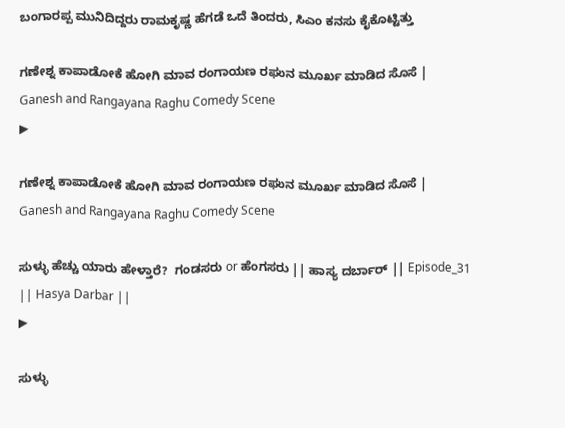ಬಂಗಾರಪ್ಪ ಮುನಿದಿದ್ದರು ರಾಮಕೃಷ್ಣ ಹೆಗಡೆ ಒದೆ ತಿಂದರು, ಸಿಎಂ ಕನಸು ಕೈಕೊಟ್ಟಿತ್ತು

ಗಣೇಶ್ನ ಕಾಪಾಡೋಕೆ ಹೋಗಿ ಮಾವ ರಂಗಾಯಣ ರಘುನ ಮೂರ್ಖ ಮಾಡಿದ ಸೊಸೆ | Ganesh and Rangayana Raghu Comedy Scene
▶

ಗಣೇಶ್ನ ಕಾಪಾಡೋಕೆ ಹೋಗಿ ಮಾವ ರಂಗಾಯಣ ರಘುನ ಮೂರ್ಖ ಮಾಡಿದ ಸೊಸೆ | Ganesh and Rangayana Raghu Comedy Scene

ಸುಳ್ಳು ಹೆಚ್ಚು ಯಾರು ಹೇಳ್ತಾರೆ?  ಗಂಡಸರು or ಹೆಂಗಸರು || ಹಾಸ್ಯ ದರ್ಬಾರ್ || Episode_31 || Hasya Darbar ||
▶

ಸುಳ್ಳು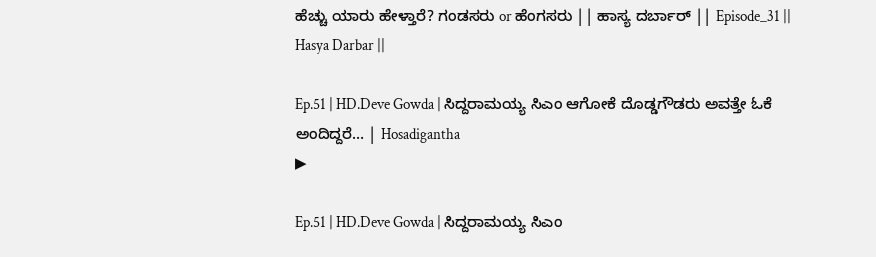ಹೆಚ್ಚು ಯಾರು ಹೇಳ್ತಾರೆ? ಗಂಡಸರು or ಹೆಂಗಸರು || ಹಾಸ್ಯ ದರ್ಬಾರ್ || Episode_31 || Hasya Darbar ||

Ep.51 | HD.Deve Gowda | ಸಿದ್ದರಾಮಯ್ಯ ಸಿಎಂ ಆಗೋಕೆ ದೊಡ್ಡಗೌಡರು ಅವತ್ತೇ ಓಕೆ ಅಂದಿದ್ದರೆ… | Hosadigantha
▶

Ep.51 | HD.Deve Gowda | ಸಿದ್ದರಾಮಯ್ಯ ಸಿಎಂ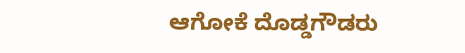ಆಗೋಕೆ ದೊಡ್ಡಗೌಡರು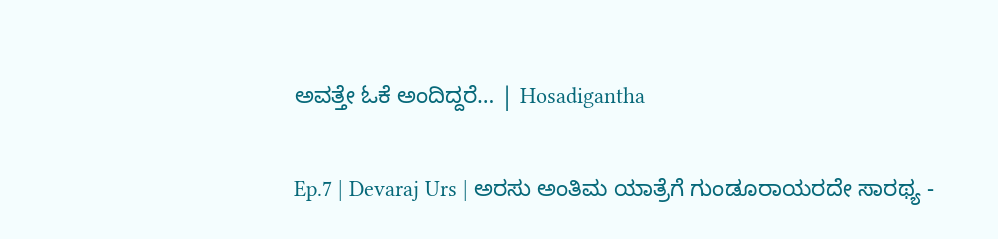ಅವತ್ತೇ ಓಕೆ ಅಂದಿದ್ದರೆ… | Hosadigantha

Ep.7 | Devaraj Urs | ಅರಸು ಅಂತಿಮ ಯಾತ್ರೆಗೆ ಗುಂಡೂರಾಯರದೇ ಸಾರಥ್ಯ -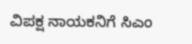ವಿಪಕ್ಷ ನಾಯಕನಿಗೆ ಸಿಎಂ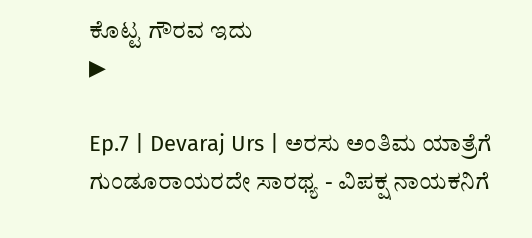ಕೊಟ್ಟ ಗೌರವ ಇದು
▶

Ep.7 | Devaraj Urs | ಅರಸು ಅಂತಿಮ ಯಾತ್ರೆಗೆ ಗುಂಡೂರಾಯರದೇ ಸಾರಥ್ಯ - ವಿಪಕ್ಷ ನಾಯಕನಿಗೆ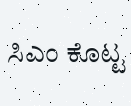ಸಿಎಂ ಕೊಟ್ಟ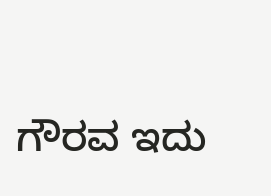ಗೌರವ ಇದು